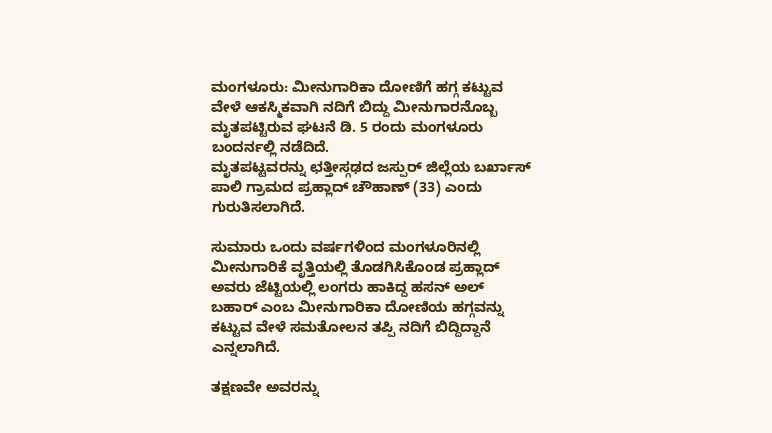ಮಂಗಳೂರು: ಮೀನುಗಾರಿಕಾ ದೋಣಿಗೆ ಹಗ್ಗ ಕಟ್ಟುವ ವೇಳೆ ಆಕಸ್ಮಿಕವಾಗಿ ನದಿಗೆ ಬಿದ್ದು ಮೀನುಗಾರನೊಬ್ಬ ಮೃತಪಟ್ಟಿರುವ ಘಟನೆ ಡಿ. 5 ರಂದು ಮಂಗಳೂರು ಬಂದರ್ನಲ್ಲಿ ನಡೆದಿದೆ.
ಮೃತಪಟ್ಟವರನ್ನು ಛತ್ತೀಸ್ಗಢದ ಜಸ್ಪುರ್ ಜಿಲ್ಲೆಯ ಬರ್ಖಾಸ್ ಪಾಲಿ ಗ್ರಾಮದ ಪ್ರಹ್ಲಾದ್ ಚೌಹಾಣ್ (33) ಎಂದು ಗುರುತಿಸಲಾಗಿದೆ.

ಸುಮಾರು ಒಂದು ವರ್ಷಗಳಿಂದ ಮಂಗಳೂರಿನಲ್ಲಿ ಮೀನುಗಾರಿಕೆ ವೃತ್ತಿಯಲ್ಲಿ ತೊಡಗಿಸಿಕೊಂಡ ಪ್ರಹ್ಲಾದ್ ಅವರು ಜೆಟ್ಟಿಯಲ್ಲಿ ಲಂಗರು ಹಾಕಿದ್ದ ಹಸನ್ ಅಲ್ ಬಹಾರ್ ಎಂಬ ಮೀನುಗಾರಿಕಾ ದೋಣಿಯ ಹಗ್ಗವನ್ನು ಕಟ್ಟುವ ವೇಳೆ ಸಮತೋಲನ ತಪ್ಪಿ ನದಿಗೆ ಬಿದ್ದಿದ್ದಾನೆ ಎನ್ನಲಾಗಿದೆ.

ತಕ್ಷಣವೇ ಅವರನ್ನು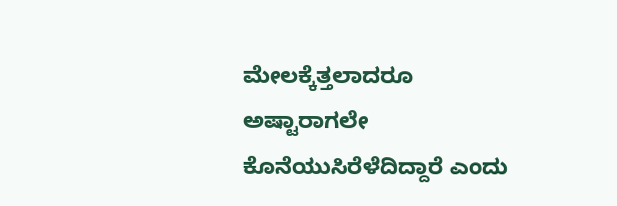ಮೇಲಕ್ಕೆತ್ತಲಾದರೂ ಅಷ್ಟಾರಾಗಲೇ ಕೊನೆಯುಸಿರೆಳೆದಿದ್ದಾರೆ ಎಂದು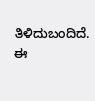ತಿಳಿದುಬಂದಿದೆ.
ಈ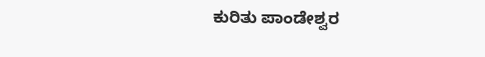ಕುರಿತು ಪಾಂಡೇಶ್ವರ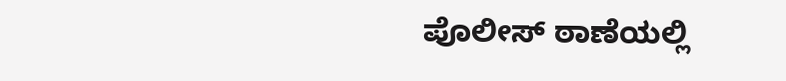ಪೊಲೀಸ್ ಠಾಣೆಯಲ್ಲಿ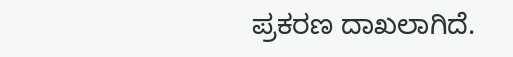ಪ್ರಕರಣ ದಾಖಲಾಗಿದೆ.